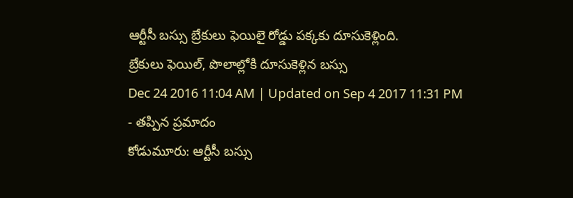ఆర్టీసీ బస్సు బ్రేకులు ఫెయిలై రోడ్డు పక్కకు దూసుకెళ్లింది.
బ్రేకులు ఫెయిల్, పొలాల్లోకి దూసుకెళ్లిన బస్సు
Dec 24 2016 11:04 AM | Updated on Sep 4 2017 11:31 PM
- తప్పిన ప్రమాదం
కోడుమూరు: ఆర్టీసీ బస్సు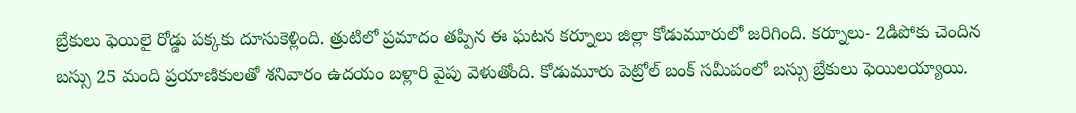బ్రేకులు ఫెయిలై రోడ్డు పక్కకు దూసుకెళ్లింది. త్రుటిలో ప్రమాదం తప్పిన ఈ ఘటన కర్నూలు జిల్లా కోడుమూరులో జరిగింది. కర్నూలు- 2డిపోకు చెందిన బస్సు 25 మంది ప్రయాణికులతో శనివారం ఉదయం బళ్లారి వైపు వెళుతోంది. కోడుమూరు పెట్రోల్ బంక్ సమీపంలో బస్సు బ్రేకులు ఫెయిలయ్యాయి.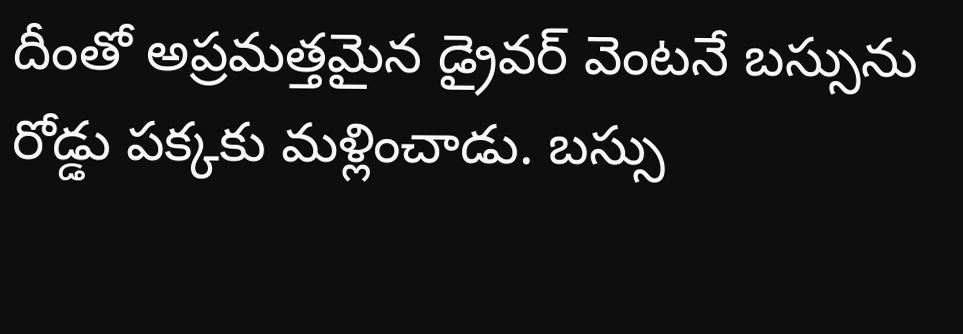దీంతో అప్రమత్తమైన డ్రైవర్ వెంటనే బస్సును రోడ్డు పక్కకు మళ్లించాడు. బస్సు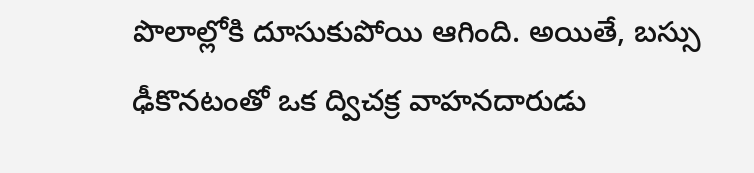పొలాల్లోకి దూసుకుపోయి ఆగింది. అయితే, బస్సు ఢీకొనటంతో ఒక ద్విచక్ర వాహనదారుడు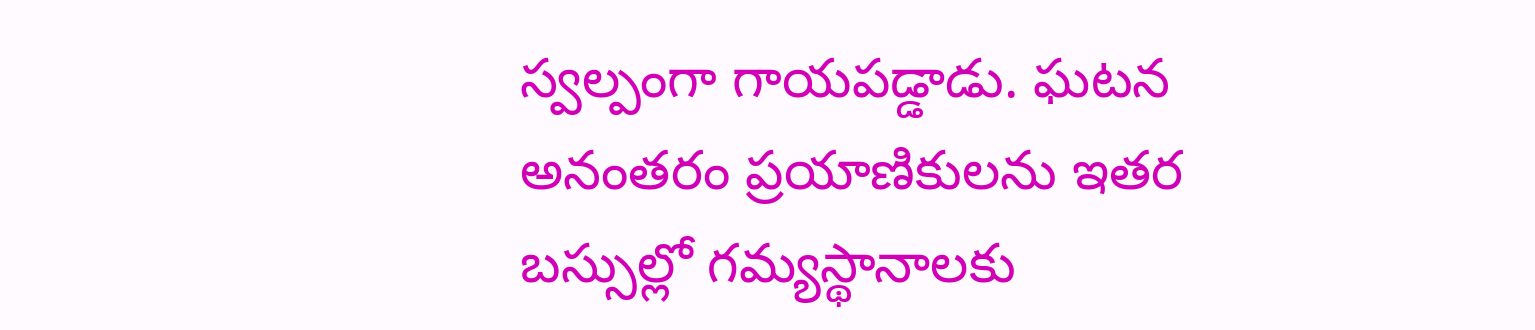స్వల్పంగా గాయపడ్డాడు. ఘటన అనంతరం ప్రయాణికులను ఇతర బస్సుల్లో గమ్యస్థానాలకు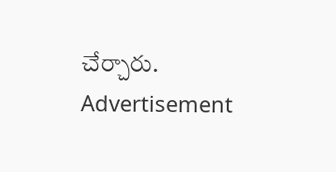చేర్చారు.
Advertisement